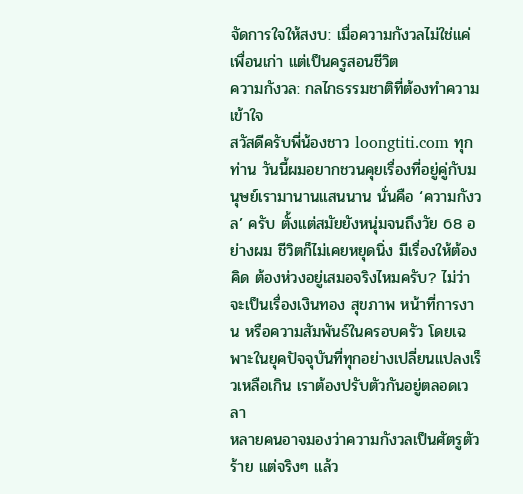จัดการใจให้สงบ: เมื่อความกังวลไม่ใช่แค่เพื่อนเก่า แต่เป็นครูสอนชีวิต
ความกังวล: กลไกธรรมชาติที่ต้องทำความเข้าใจ
สวัสดีครับพี่น้องชาว loongtiti.com ทุกท่าน วันนี้ผมอยากชวนคุยเรื่องที่อยู่คู่กับมนุษย์เรามานานแสนนาน นั่นคือ ‘ความกังวล’ ครับ ตั้งแต่สมัยยังหนุ่มจนถึงวัย 68 อย่างผม ชีวิตก็ไม่เคยหยุดนิ่ง มีเรื่องให้ต้องคิด ต้องห่วงอยู่เสมอจริงไหมครับ? ไม่ว่าจะเป็นเรื่องเงินทอง สุขภาพ หน้าที่การงาน หรือความสัมพันธ์ในครอบครัว โดยเฉพาะในยุคปัจจุบันที่ทุกอย่างเปลี่ยนแปลงเร็วเหลือเกิน เราต้องปรับตัวกันอยู่ตลอดเวลา
หลายคนอาจมองว่าความกังวลเป็นศัตรูตัวร้าย แต่จริงๆ แล้ว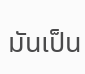มันเป็น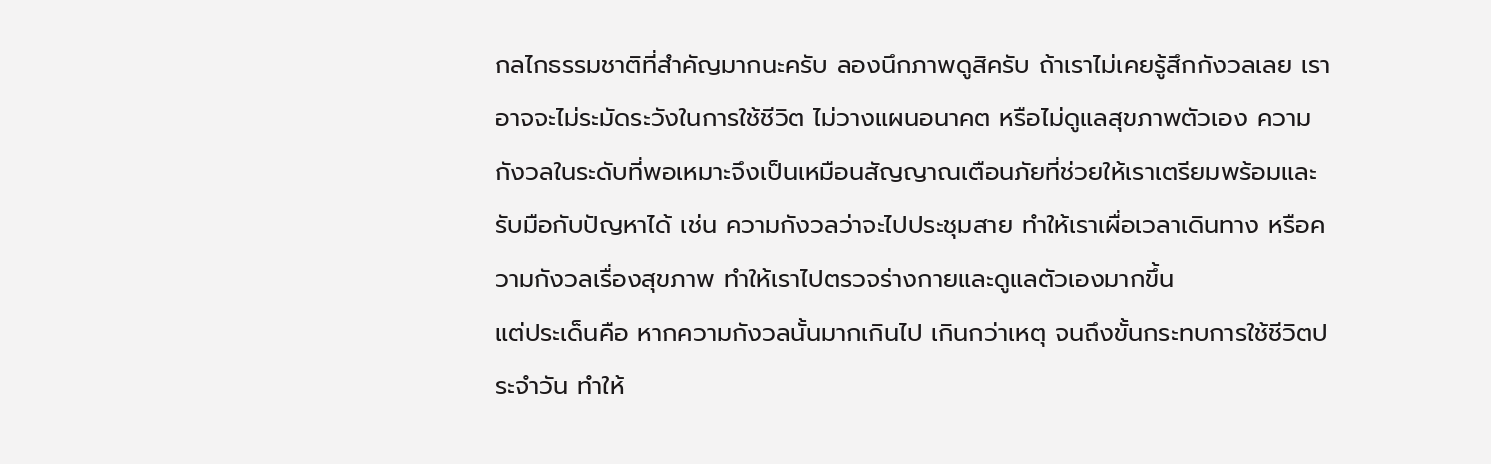กลไกธรรมชาติที่สำคัญมากนะครับ ลองนึกภาพดูสิครับ ถ้าเราไม่เคยรู้สึกกังวลเลย เราอาจจะไม่ระมัดระวังในการใช้ชีวิต ไม่วางแผนอนาคต หรือไม่ดูแลสุขภาพตัวเอง ความกังวลในระดับที่พอเหมาะจึงเป็นเหมือนสัญญาณเตือนภัยที่ช่วยให้เราเตรียมพร้อมและรับมือกับปัญหาได้ เช่น ความกังวลว่าจะไปประชุมสาย ทำให้เราเผื่อเวลาเดินทาง หรือความกังวลเรื่องสุขภาพ ทำให้เราไปตรวจร่างกายและดูแลตัวเองมากขึ้น
แต่ประเด็นคือ หากความกังวลนั้นมากเกินไป เกินกว่าเหตุ จนถึงขั้นกระทบการใช้ชีวิตประจำวัน ทำให้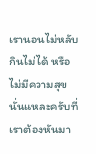เรานอนไม่หลับ กินไม่ได้ หรือไม่มีความสุข นั่นแหละครับที่เราต้องหันมา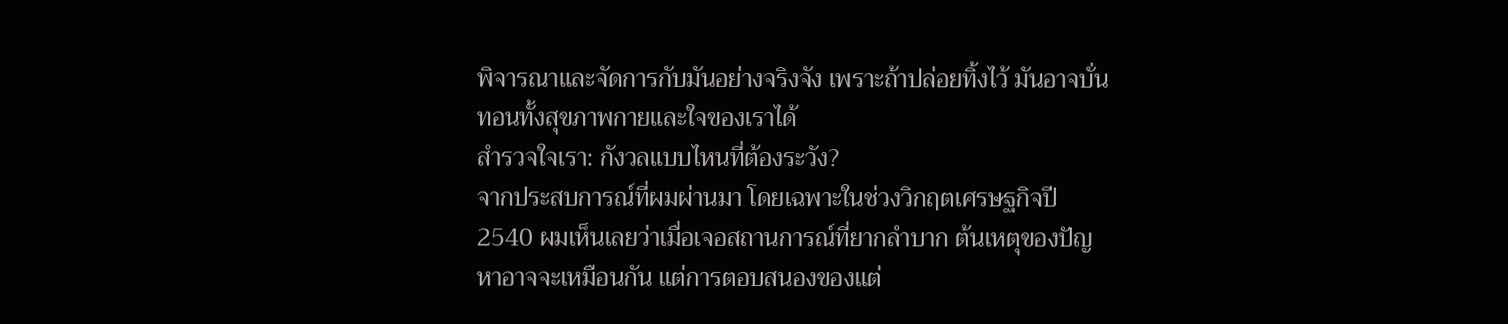พิจารณาและจัดการกับมันอย่างจริงจัง เพราะถ้าปล่อยทิ้งไว้ มันอาจบั่นทอนทั้งสุขภาพกายและใจของเราได้
สำรวจใจเรา: กังวลแบบไหนที่ต้องระวัง?
จากประสบการณ์ที่ผมผ่านมา โดยเฉพาะในช่วงวิกฤตเศรษฐกิจปี 2540 ผมเห็นเลยว่าเมื่อเจอสถานการณ์ที่ยากลำบาก ต้นเหตุของปัญหาอาจจะเหมือนกัน แต่การตอบสนองของแต่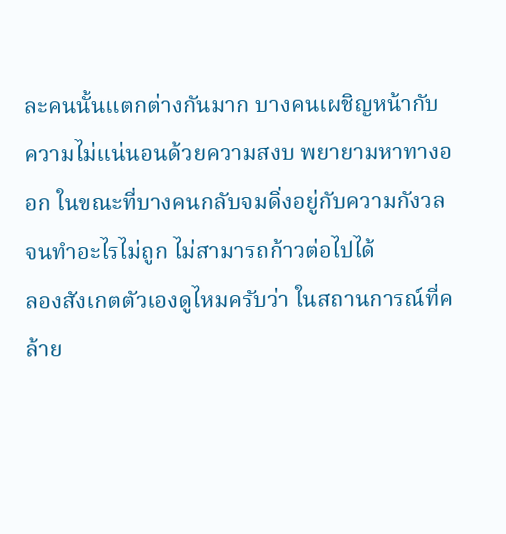ละคนนั้นแตกต่างกันมาก บางคนเผชิญหน้ากับความไม่แน่นอนด้วยความสงบ พยายามหาทางออก ในขณะที่บางคนกลับจมดิ่งอยู่กับความกังวลจนทำอะไรไม่ถูก ไม่สามารถก้าวต่อไปได้
ลองสังเกตตัวเองดูไหมครับว่า ในสถานการณ์ที่คล้าย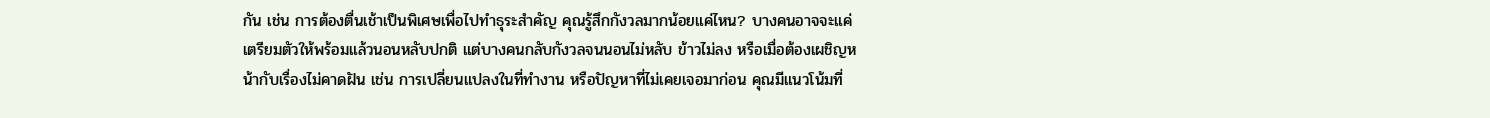กัน เช่น การต้องตื่นเช้าเป็นพิเศษเพื่อไปทำธุระสำคัญ คุณรู้สึกกังวลมากน้อยแค่ไหน? บางคนอาจจะแค่เตรียมตัวให้พร้อมแล้วนอนหลับปกติ แต่บางคนกลับกังวลจนนอนไม่หลับ ข้าวไม่ลง หรือเมื่อต้องเผชิญหน้ากับเรื่องไม่คาดฝัน เช่น การเปลี่ยนแปลงในที่ทำงาน หรือปัญหาที่ไม่เคยเจอมาก่อน คุณมีแนวโน้มที่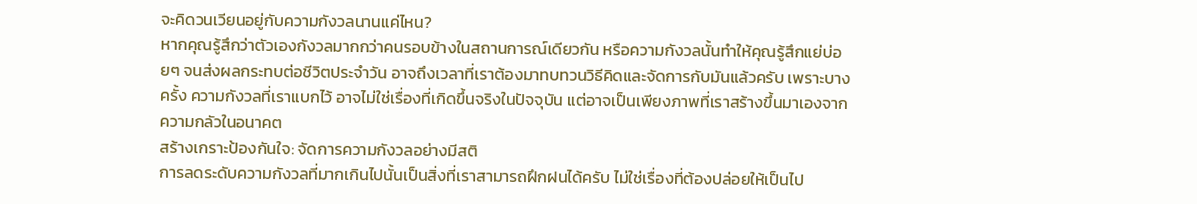จะคิดวนเวียนอยู่กับความกังวลนานแค่ไหน?
หากคุณรู้สึกว่าตัวเองกังวลมากกว่าคนรอบข้างในสถานการณ์เดียวกัน หรือความกังวลนั้นทำให้คุณรู้สึกแย่บ่อยๆ จนส่งผลกระทบต่อชีวิตประจำวัน อาจถึงเวลาที่เราต้องมาทบทวนวิธีคิดและจัดการกับมันแล้วครับ เพราะบางครั้ง ความกังวลที่เราแบกไว้ อาจไม่ใช่เรื่องที่เกิดขึ้นจริงในปัจจุบัน แต่อาจเป็นเพียงภาพที่เราสร้างขึ้นมาเองจากความกลัวในอนาคต
สร้างเกราะป้องกันใจ: จัดการความกังวลอย่างมีสติ
การลดระดับความกังวลที่มากเกินไปนั้นเป็นสิ่งที่เราสามารถฝึกฝนได้ครับ ไม่ใช่เรื่องที่ต้องปล่อยให้เป็นไป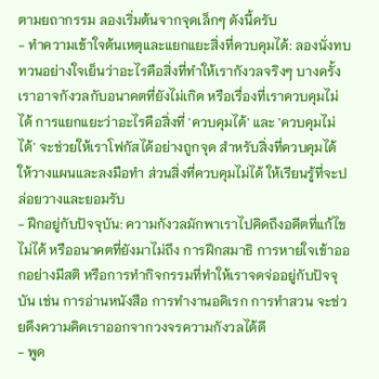ตามยถากรรม ลองเริ่มต้นจากจุดเล็กๆ ดังนี้ครับ
- ทำความเข้าใจต้นเหตุและแยกแยะสิ่งที่ควบคุมได้: ลองนั่งทบทวนอย่างใจเย็นว่าอะไรคือสิ่งที่ทำให้เรากังวลจริงๆ บางครั้งเราอาจกังวลกับอนาคตที่ยังไม่เกิด หรือเรื่องที่เราควบคุมไม่ได้ การแยกแยะว่าอะไรคือสิ่งที่ 'ควบคุมได้' และ 'ควบคุมไม่ได้' จะช่วยให้เราโฟกัสได้อย่างถูกจุด สำหรับสิ่งที่ควบคุมได้ ให้วางแผนและลงมือทำ ส่วนสิ่งที่ควบคุมไม่ได้ ให้เรียนรู้ที่จะปล่อยวางและยอมรับ
- ฝึกอยู่กับปัจจุบัน: ความกังวลมักพาเราไปคิดถึงอดีตที่แก้ไขไม่ได้ หรืออนาคตที่ยังมาไม่ถึง การฝึกสมาธิ การหายใจเข้าออกอย่างมีสติ หรือการทำกิจกรรมที่ทำให้เราจดจ่ออยู่กับปัจจุบัน เช่น การอ่านหนังสือ การทำงานอดิเรก การทำสวน จะช่วยดึงความคิดเราออกจากวงจรความกังวลได้ดี
- พูด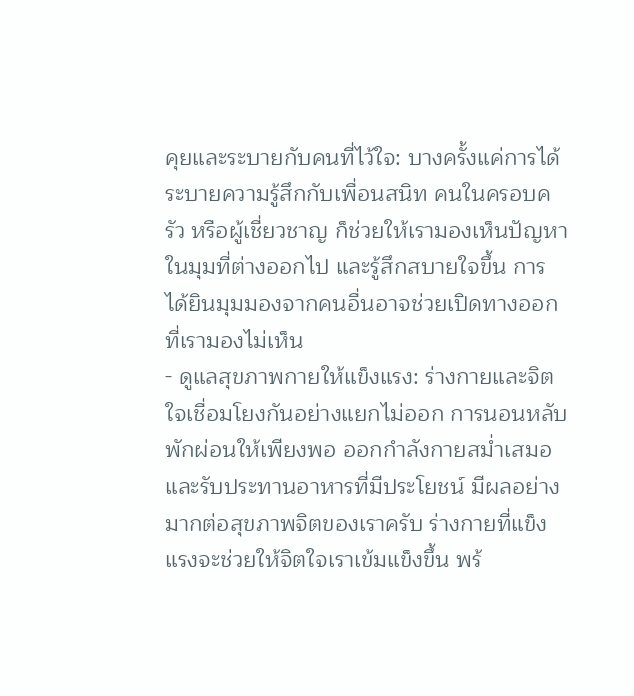คุยและระบายกับคนที่ไว้ใจ: บางครั้งแค่การได้ระบายความรู้สึกกับเพื่อนสนิท คนในครอบครัว หรือผู้เชี่ยวชาญ ก็ช่วยให้เรามองเห็นปัญหาในมุมที่ต่างออกไป และรู้สึกสบายใจขึ้น การได้ยินมุมมองจากคนอื่นอาจช่วยเปิดทางออกที่เรามองไม่เห็น
- ดูแลสุขภาพกายให้แข็งแรง: ร่างกายและจิตใจเชื่อมโยงกันอย่างแยกไม่ออก การนอนหลับพักผ่อนให้เพียงพอ ออกกำลังกายสม่ำเสมอ และรับประทานอาหารที่มีประโยชน์ มีผลอย่างมากต่อสุขภาพจิตของเราครับ ร่างกายที่แข็งแรงจะช่วยให้จิตใจเราเข้มแข็งขึ้น พร้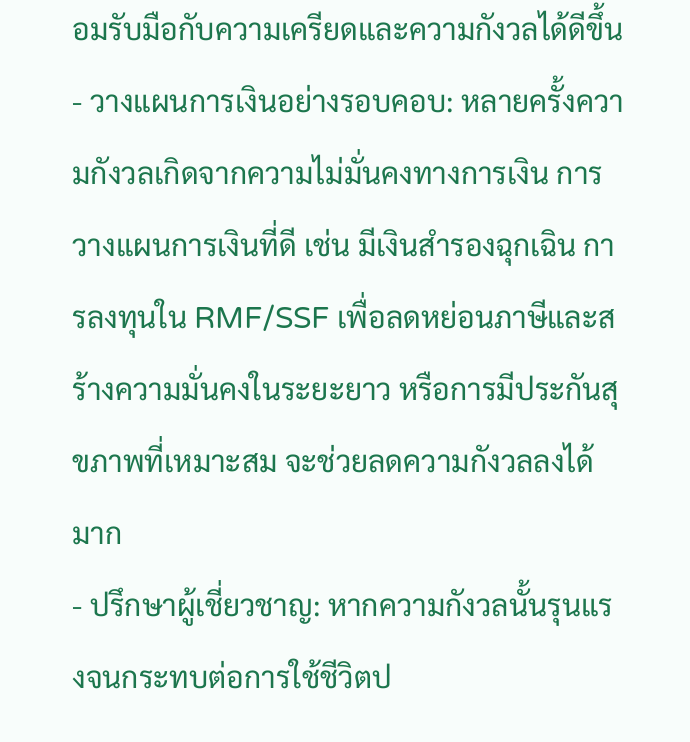อมรับมือกับความเครียดและความกังวลได้ดีขึ้น
- วางแผนการเงินอย่างรอบคอบ: หลายครั้งความกังวลเกิดจากความไม่มั่นคงทางการเงิน การวางแผนการเงินที่ดี เช่น มีเงินสำรองฉุกเฉิน การลงทุนใน RMF/SSF เพื่อลดหย่อนภาษีและสร้างความมั่นคงในระยะยาว หรือการมีประกันสุขภาพที่เหมาะสม จะช่วยลดความกังวลลงได้มาก
- ปรึกษาผู้เชี่ยวชาญ: หากความกังวลนั้นรุนแรงจนกระทบต่อการใช้ชีวิตป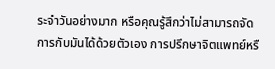ระจำวันอย่างมาก หรือคุณรู้สึกว่าไม่สามารถจัดการกับมันได้ด้วยตัวเอง การปรึกษาจิตแพทย์หรื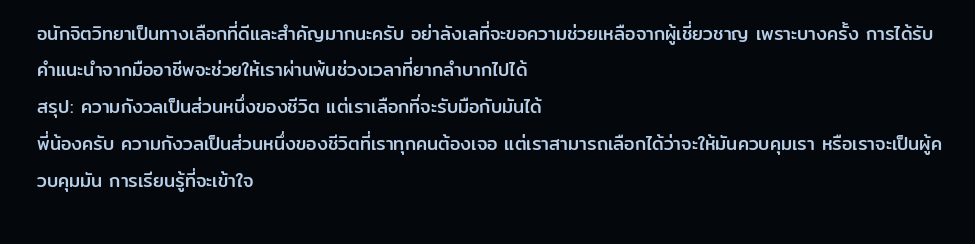อนักจิตวิทยาเป็นทางเลือกที่ดีและสำคัญมากนะครับ อย่าลังเลที่จะขอความช่วยเหลือจากผู้เชี่ยวชาญ เพราะบางครั้ง การได้รับคำแนะนำจากมืออาชีพจะช่วยให้เราผ่านพ้นช่วงเวลาที่ยากลำบากไปได้
สรุป: ความกังวลเป็นส่วนหนึ่งของชีวิต แต่เราเลือกที่จะรับมือกับมันได้
พี่น้องครับ ความกังวลเป็นส่วนหนึ่งของชีวิตที่เราทุกคนต้องเจอ แต่เราสามารถเลือกได้ว่าจะให้มันควบคุมเรา หรือเราจะเป็นผู้ควบคุมมัน การเรียนรู้ที่จะเข้าใจ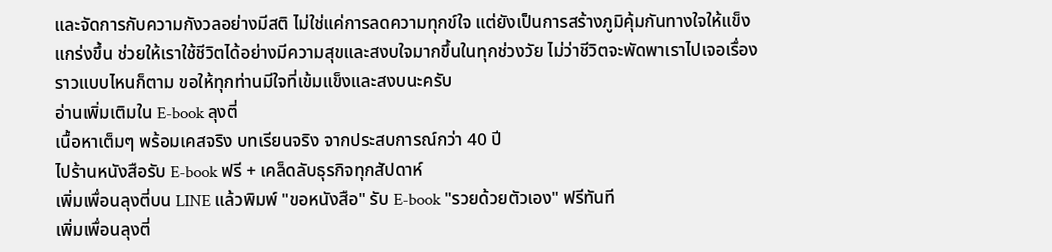และจัดการกับความกังวลอย่างมีสติ ไม่ใช่แค่การลดความทุกข์ใจ แต่ยังเป็นการสร้างภูมิคุ้มกันทางใจให้แข็งแกร่งขึ้น ช่วยให้เราใช้ชีวิตได้อย่างมีความสุขและสงบใจมากขึ้นในทุกช่วงวัย ไม่ว่าชีวิตจะพัดพาเราไปเจอเรื่องราวแบบไหนก็ตาม ขอให้ทุกท่านมีใจที่เข้มแข็งและสงบนะครับ
อ่านเพิ่มเติมใน E-book ลุงตี่
เนื้อหาเต็มๆ พร้อมเคสจริง บทเรียนจริง จากประสบการณ์กว่า 40 ปี
ไปร้านหนังสือรับ E-book ฟรี + เคล็ดลับธุรกิจทุกสัปดาห์
เพิ่มเพื่อนลุงตี่บน LINE แล้วพิมพ์ "ขอหนังสือ" รับ E-book "รวยด้วยตัวเอง" ฟรีทันที
เพิ่มเพื่อนลุงตี่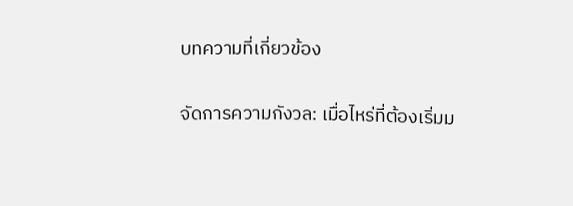บทความที่เกี่ยวข้อง

จัดการความกังวล: เมื่อไหร่ที่ต้องเริ่มม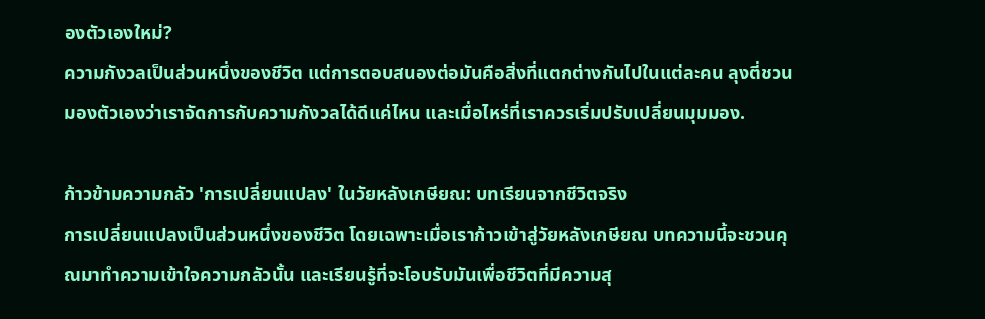องตัวเองใหม่?
ความกังวลเป็นส่วนหนึ่งของชีวิต แต่การตอบสนองต่อมันคือสิ่งที่แตกต่างกันไปในแต่ละคน ลุงตี่ชวนมองตัวเองว่าเราจัดการกับความกังวลได้ดีแค่ไหน และเมื่อไหร่ที่เราควรเริ่มปรับเปลี่ยนมุมมอง.

ก้าวข้ามความกลัว 'การเปลี่ยนแปลง' ในวัยหลังเกษียณ: บทเรียนจากชีวิตจริง
การเปลี่ยนแปลงเป็นส่วนหนึ่งของชีวิต โดยเฉพาะเมื่อเราก้าวเข้าสู่วัยหลังเกษียณ บทความนี้จะชวนคุณมาทำความเข้าใจความกลัวนั้น และเรียนรู้ที่จะโอบรับมันเพื่อชีวิตที่มีความสุ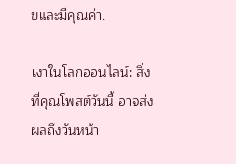ขและมีคุณค่า.

เงาในโลกออนไลน์: สิ่งที่คุณโพสต์วันนี้ อาจส่งผลถึงวันหน้า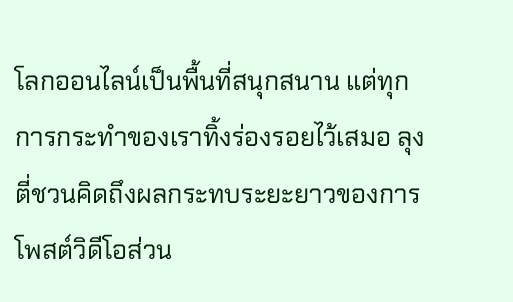โลกออนไลน์เป็นพื้นที่สนุกสนาน แต่ทุกการกระทำของเราทิ้งร่องรอยไว้เสมอ ลุงตี่ชวนคิดถึงผลกระทบระยะยาวของการโพสต์วิดีโอส่วน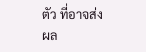ตัว ที่อาจส่งผล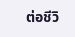ต่อชีวิ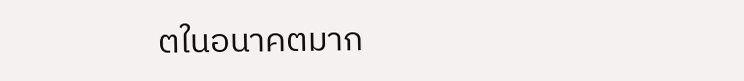ตในอนาคตมาก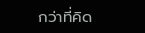กว่าที่คิด